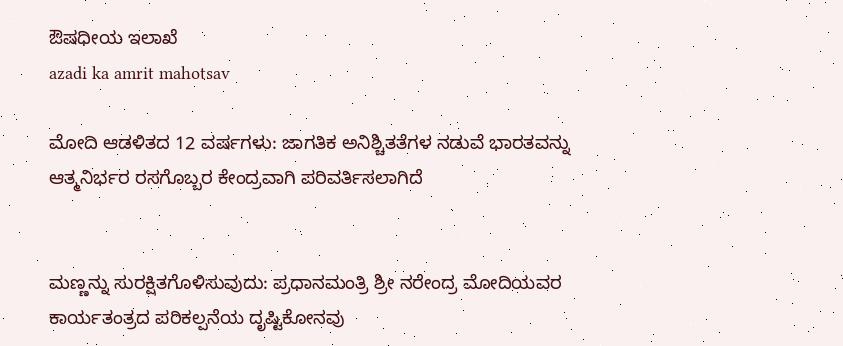ಔಷಧೀಯ ಇಲಾಖೆ
azadi ka amrit mahotsav

ಮೋದಿ ಆಡಳಿತದ 12 ವರ್ಷಗಳು: ಜಾಗತಿಕ ಅನಿಶ್ಚಿತತೆಗಳ ನಡುವೆ ಭಾರತವನ್ನು ಆತ್ಮನಿರ್ಭರ ರಸಗೊಬ್ಬರ ಕೇಂದ್ರವಾಗಿ ಪರಿವರ್ತಿಸಲಾಗಿದೆ


ಮಣ್ಣನ್ನು ಸುರಕ್ಷಿತಗೊಳಿಸುವುದು: ಪ್ರಧಾನಮಂತ್ರಿ ಶ್ರೀ ನರೇಂದ್ರ ಮೋದಿಯವರ ಕಾರ್ಯತಂತ್ರದ ಪರಿಕಲ್ಪನೆಯ ದೃಷ್ಟಿಕೋನವು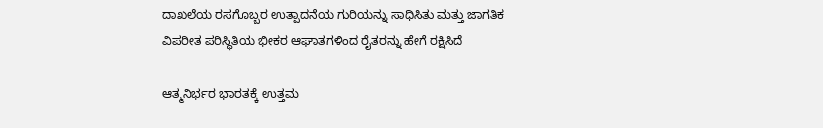ದಾಖಲೆಯ ರಸಗೊಬ್ಬರ ಉತ್ಪಾದನೆಯ ಗುರಿಯನ್ನು ಸಾಧಿಸಿತು ಮತ್ತು ಜಾಗತಿಕ ವಿಪರೀತ ಪರಿಸ್ಥಿತಿಯ ಭೀಕರ ಆಘಾತಗಳಿಂದ ರೈತರನ್ನು ಹೇಗೆ ರಕ್ಷಿಸಿದೆ

ಆತ್ಮನಿರ್ಭರ ಭಾರತಕ್ಕೆ ಉತ್ತಮ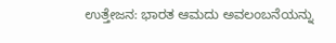ಉತ್ತೇಜನ: ಭಾರತ ಆಮದು ಅವಲಂಬನೆಯನ್ನು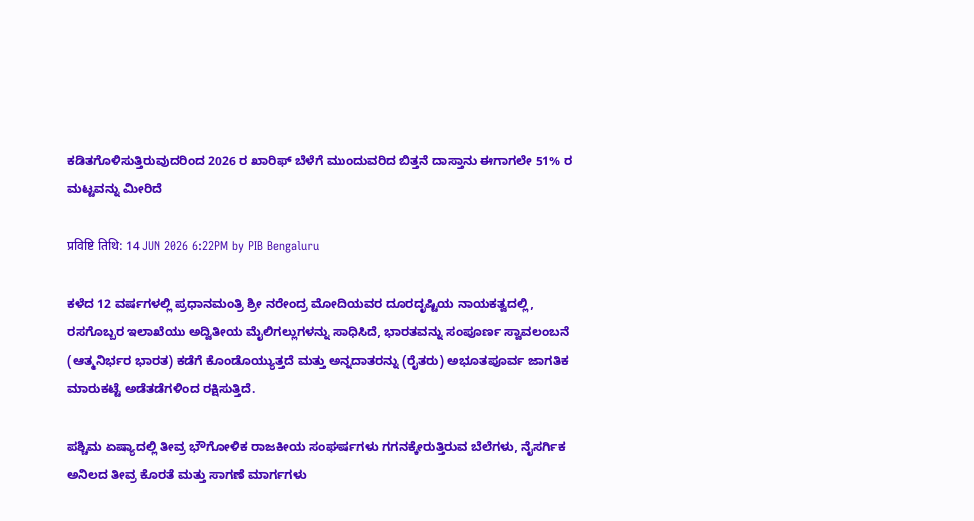ಕಡಿತಗೊಳಿಸುತ್ತಿರುವುದರಿಂದ 2026 ರ ಖಾರಿಫ್‌ ಬೆಳೆಗೆ ಮುಂದುವರಿದ ಬಿತ್ತನೆ ದಾಸ್ತಾನು ಈಗಾಗಲೇ 51% ರ ಮಟ್ಟವನ್ನು ಮೀರಿದೆ

प्रविष्टि तिथि: 14 JUN 2026 6:22PM by PIB Bengaluru

ಕಳೆದ 12 ವರ್ಷಗಳಲ್ಲಿ ಪ್ರಧಾನಮಂತ್ರಿ ಶ್ರೀ ನರೇಂದ್ರ ಮೋದಿಯವರ ದೂರದೃಷ್ಟಿಯ ನಾಯಕತ್ವದಲ್ಲಿ, ರಸಗೊಬ್ಬರ ಇಲಾಖೆಯು ಅದ್ವಿತೀಯ ಮೈಲಿಗಲ್ಲುಗಳನ್ನು ಸಾಧಿಸಿದೆ, ಭಾರತವನ್ನು ಸಂಪೂರ್ಣ ಸ್ವಾವಲಂಬನೆ (ಆತ್ಮನಿರ್ಭರ ಭಾರತ) ಕಡೆಗೆ ಕೊಂಡೊಯ್ಯುತ್ತದೆ ಮತ್ತು ಅನ್ನದಾತರನ್ನು (ರೈತರು) ಅಭೂತಪೂರ್ವ ಜಾಗತಿಕ ಮಾರುಕಟ್ಟೆ ಅಡೆತಡೆಗಳಿಂದ ರಕ್ಷಿಸುತ್ತಿದೆ.

ಪಶ್ಚಿಮ ಏಷ್ಯಾದಲ್ಲಿ ತೀವ್ರ ಭೌಗೋಳಿಕ ರಾಜಕೀಯ ಸಂಘರ್ಷಗಳು ಗಗನಕ್ಕೇರುತ್ತಿರುವ ಬೆಲೆಗಳು, ನೈಸರ್ಗಿಕ ಅನಿಲದ ತೀವ್ರ ಕೊರತೆ ಮತ್ತು ಸಾಗಣೆ ಮಾರ್ಗಗಳು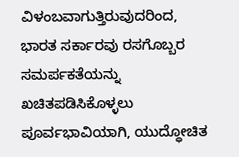ವಿಳಂಬವಾಗುತ್ತಿರುವುದರಿಂದ, ಭಾರತ ಸರ್ಕಾರವು ರಸಗೊಬ್ಬರ ಸಮರ್ಪಕತೆಯನ್ನು ಖಚಿತಪಡಿಸಿಕೊಳ್ಳಲು ಪೂರ್ವಭಾವಿಯಾಗಿ, ಯುದ್ಧೋಚಿತ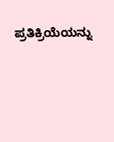ಪ್ರತಿಕ್ರಿಯೆಯನ್ನು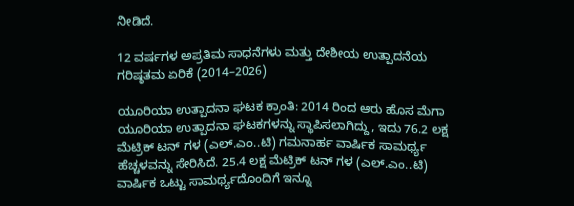ನೀಡಿದೆ.

12 ವರ್ಷಗಳ ಅಪ್ರತಿಮ ಸಾಧನೆಗಳು ಮತ್ತು ದೇಶೀಯ ಉತ್ಪಾದನೆಯ ಗರಿಷ್ಠತಮ ಏರಿಕೆ (2014–2026)

ಯೂರಿಯಾ ಉತ್ಪಾದನಾ ಘಟಕ ಕ್ರಾಂತಿ: 2014 ರಿಂದ ಆರು ಹೊಸ ಮೆಗಾ ಯೂರಿಯಾ ಉತ್ಪಾದನಾ ಘಟಕಗಳನ್ನು ಸ್ಥಾಪಿಸಲಾಗಿದ್ದು, ಇದು 76.2 ಲಕ್ಷ ಮೆಟ್ರಿಕ್ ಟನ್‌ ಗಳ (ಎಲ್.ಎಂ..ಟಿ) ಗಮನಾರ್ಹ ವಾರ್ಷಿಕ ಸಾಮರ್ಥ್ಯ ಹೆಚ್ಚಳವನ್ನು ಸೇರಿಸಿದೆ. 25.4 ಲಕ್ಷ ಮೆಟ್ರಿಕ್ ಟನ್‌ ಗಳ (ಎಲ್.ಎಂ..ಟಿ) ವಾರ್ಷಿಕ ಒಟ್ಟು ಸಾಮರ್ಥ್ಯದೊಂದಿಗೆ ಇನ್ನೂ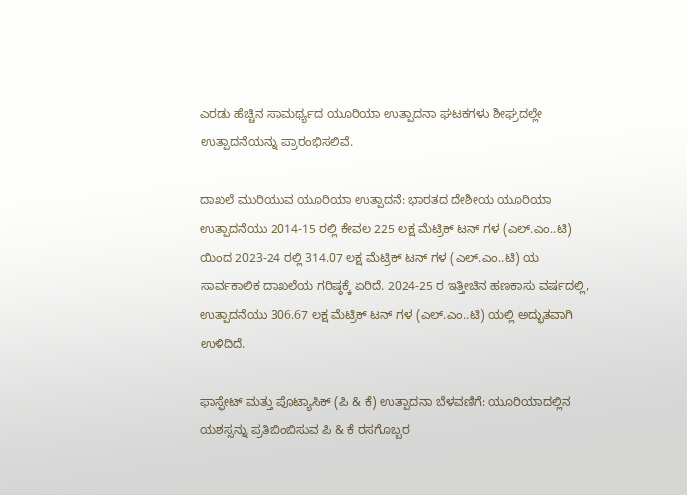ಎರಡು ಹೆಚ್ಚಿನ ಸಾಮರ್ಥ್ಯದ ಯೂರಿಯಾ ಉತ್ಪಾದನಾ ಘಟಕಗಳು ಶೀಘ್ರದಲ್ಲೇ ಉತ್ಪಾದನೆಯನ್ನು ಪ್ರಾರಂಭಿಸಲಿವೆ.

ದಾಖಲೆ ಮುರಿಯುವ ಯೂರಿಯಾ ಉತ್ಪಾದನೆ: ಭಾರತದ ದೇಶೀಯ ಯೂರಿಯಾ ಉತ್ಪಾದನೆಯು 2014-15 ರಲ್ಲಿ ಕೇವಲ 225 ಲಕ್ಷ ಮೆಟ್ರಿಕ್ ಟನ್‌ ಗಳ (ಎಲ್.ಎಂ..ಟಿ) ಯಿಂದ 2023-24 ರಲ್ಲಿ 314.07 ಲಕ್ಷ ಮೆಟ್ರಿಕ್ ಟನ್‌ ಗಳ (ಎಲ್.ಎಂ..ಟಿ) ಯ ಸಾರ್ವಕಾಲಿಕ ದಾಖಲೆಯ ಗರಿಷ್ಠಕ್ಕೆ ಏರಿದೆ. 2024-25 ರ ಇತ್ತೀಚಿನ ಹಣಕಾಸು ವರ್ಷದಲ್ಲಿ, ಉತ್ಪಾದನೆಯು 306.67 ಲಕ್ಷ ಮೆಟ್ರಿಕ್ ಟನ್‌ ಗಳ (ಎಲ್.ಎಂ..ಟಿ) ಯಲ್ಲಿ ಅದ್ಭುತವಾಗಿ ಉಳಿದಿದೆ.

ಫಾಸ್ಫೇಟ್ ಮತ್ತು ಪೊಟ್ಯಾಸಿಕ್ (ಪಿ & ಕೆ) ಉತ್ಪಾದನಾ ಬೆಳವಣಿಗೆ: ಯೂರಿಯಾದಲ್ಲಿನ ಯಶಸ್ಸನ್ನು ಪ್ರತಿಬಿಂಬಿಸುವ ಪಿ & ಕೆ ರಸಗೊಬ್ಬರ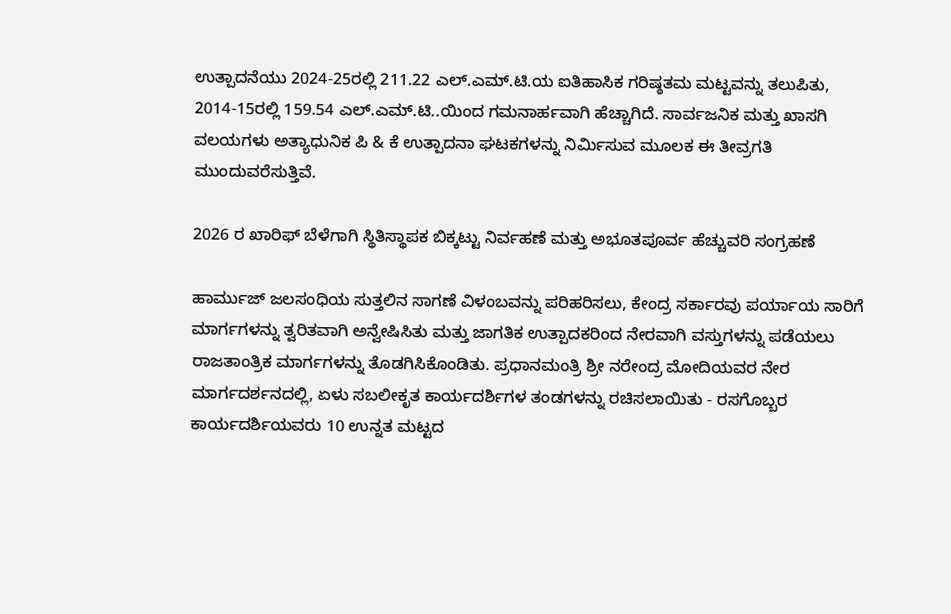ಉತ್ಪಾದನೆಯು 2024-25ರಲ್ಲಿ 211.22 ಎಲ್‌.ಎಮ್‌.ಟಿ.ಯ ಐತಿಹಾಸಿಕ ಗರಿಷ್ಠತಮ ಮಟ್ಟವನ್ನು ತಲುಪಿತು, 2014-15ರಲ್ಲಿ 159.54 ಎಲ್‌.ಎಮ್‌.ಟಿ..ಯಿಂದ ಗಮನಾರ್ಹವಾಗಿ ಹೆಚ್ಚಾಗಿದೆ. ಸಾರ್ವಜನಿಕ ಮತ್ತು ಖಾಸಗಿ ವಲಯಗಳು ಅತ್ಯಾಧುನಿಕ ಪಿ & ಕೆ ಉತ್ಪಾದನಾ ಘಟಕಗಳನ್ನು ನಿರ್ಮಿಸುವ ಮೂಲಕ ಈ ತೀವ್ರಗತಿ  ಮುಂದುವರೆಸುತ್ತಿವೆ.

2026 ರ ಖಾರಿಫ್‌ ಬೆಳೆಗಾಗಿ ಸ್ಥಿತಿಸ್ಥಾಪಕ ಬಿಕ್ಕಟ್ಟು ನಿರ್ವಹಣೆ ಮತ್ತು ಅಭೂತಪೂರ್ವ ಹೆಚ್ಚುವರಿ ಸಂಗ್ರಹಣೆ

ಹಾರ್ಮುಜ್ ಜಲಸಂಧಿಯ ಸುತ್ತಲಿನ ಸಾಗಣೆ ವಿಳಂಬವನ್ನು ಪರಿಹರಿಸಲು, ಕೇಂದ್ರ ಸರ್ಕಾರವು ಪರ್ಯಾಯ ಸಾರಿಗೆ ಮಾರ್ಗಗಳನ್ನು ತ್ವರಿತವಾಗಿ ಅನ್ವೇಷಿಸಿತು ಮತ್ತು ಜಾಗತಿಕ ಉತ್ಪಾದಕರಿಂದ ನೇರವಾಗಿ ವಸ್ತುಗಳನ್ನು ಪಡೆಯಲು ರಾಜತಾಂತ್ರಿಕ ಮಾರ್ಗಗಳನ್ನು ತೊಡಗಿಸಿಕೊಂಡಿತು. ಪ್ರಧಾನಮಂತ್ರಿ ಶ್ರೀ ನರೇಂದ್ರ ಮೋದಿಯವರ ನೇರ ಮಾರ್ಗದರ್ಶನದಲ್ಲಿ, ಏಳು ಸಬಲೀಕೃತ ಕಾರ್ಯದರ್ಶಿಗಳ ತಂಡಗಳನ್ನು ರಚಿಸಲಾಯಿತು - ರಸಗೊಬ್ಬರ ಕಾರ್ಯದರ್ಶಿಯವರು 10 ಉನ್ನತ ಮಟ್ಟದ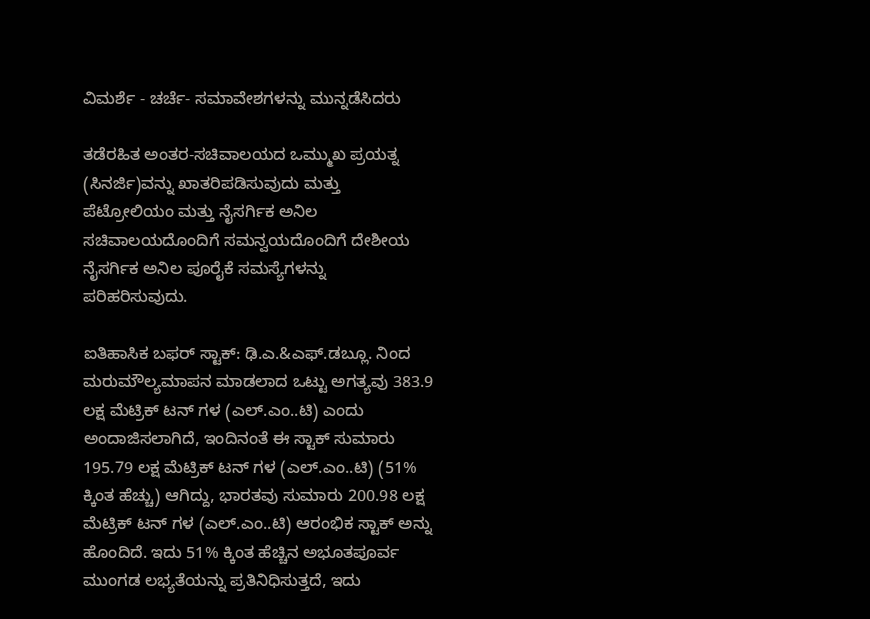ವಿಮರ್ಶೆ - ಚರ್ಚೆ- ಸಮಾವೇಶಗಳನ್ನು ಮುನ್ನಡೆಸಿದರು

ತಡೆರಹಿತ ಅಂತರ-ಸಚಿವಾಲಯದ ಒಮ್ಮುಖ ಪ್ರಯತ್ನ (ಸಿನರ್ಜಿ)ವನ್ನು ಖಾತರಿಪಡಿಸುವುದು ಮತ್ತು ಪೆಟ್ರೋಲಿಯಂ ಮತ್ತು ನೈಸರ್ಗಿಕ ಅನಿಲ ಸಚಿವಾಲಯದೊಂದಿಗೆ ಸಮನ್ವಯದೊಂದಿಗೆ ದೇಶೀಯ ನೈಸರ್ಗಿಕ ಅನಿಲ ಪೂರೈಕೆ ಸಮಸ್ಯೆಗಳನ್ನು ಪರಿಹರಿಸುವುದು.

ಐತಿಹಾಸಿಕ ಬಫರ್ ಸ್ಟಾಕ್: ಢಿ.ಎ.&ಎಫ್.ಡಬ್ಲೂ. ನಿಂದ ಮರುಮೌಲ್ಯಮಾಪನ ಮಾಡಲಾದ ಒಟ್ಟು ಅಗತ್ಯವು 383.9 ಲಕ್ಷ ಮೆಟ್ರಿಕ್ ಟನ್‌ ಗಳ (ಎಲ್.ಎಂ..ಟಿ) ಎಂದು ಅಂದಾಜಿಸಲಾಗಿದೆ, ಇಂದಿನಂತೆ ಈ ಸ್ಟಾಕ್ ಸುಮಾರು 195.79 ಲಕ್ಷ ಮೆಟ್ರಿಕ್ ಟನ್‌ ಗಳ (ಎಲ್.ಎಂ..ಟಿ) (51% ಕ್ಕಿಂತ ಹೆಚ್ಚು) ಆಗಿದ್ದು, ಭಾರತವು ಸುಮಾರು 200.98 ಲಕ್ಷ ಮೆಟ್ರಿಕ್ ಟನ್‌ ಗಳ (ಎಲ್.ಎಂ..ಟಿ) ಆರಂಭಿಕ ಸ್ಟಾಕ್ ಅನ್ನು ಹೊಂದಿದೆ. ಇದು 51% ಕ್ಕಿಂತ ಹೆಚ್ಚಿನ ಅಭೂತಪೂರ್ವ ಮುಂಗಡ ಲಭ್ಯತೆಯನ್ನು ಪ್ರತಿನಿಧಿಸುತ್ತದೆ, ಇದು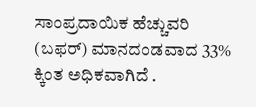ಸಾಂಪ್ರದಾಯಿಕ ಹೆಚ್ಚುವರಿ (ಬಫರ್) ಮಾನದಂಡವಾದ 33% ಕ್ಕಿಂತ ಅಧಿಕವಾಗಿದೆ .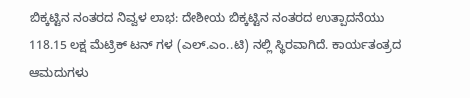ಬಿಕ್ಕಟ್ಟಿನ ನಂತರದ ನಿವ್ವಳ ಲಾಭ: ದೇಶೀಯ ಬಿಕ್ಕಟ್ಟಿನ ನಂತರದ ಉತ್ಪಾದನೆಯು 118.15 ಲಕ್ಷ ಮೆಟ್ರಿಕ್ ಟನ್‌ ಗಳ (ಎಲ್.ಎಂ..ಟಿ) ನಲ್ಲಿ ಸ್ಥಿರವಾಗಿದೆ. ಕಾರ್ಯತಂತ್ರದ ಆಮದುಗಳು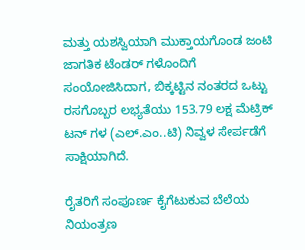ಮತ್ತು ಯಶಸ್ವಿಯಾಗಿ ಮುಕ್ತಾಯಗೊಂಡ ಜಂಟಿ ಜಾಗತಿಕ ಟೆಂಡರ್‌ ಗಳೊಂದಿಗೆ ಸಂಯೋಜಿಸಿದಾಗ, ಬಿಕ್ಕಟ್ಟಿನ ನಂತರದ ಒಟ್ಟು ರಸಗೊಬ್ಬರ ಲಭ್ಯತೆಯು 153.79 ಲಕ್ಷ ಮೆಟ್ರಿಕ್ ಟನ್‌ ಗಳ (ಎಲ್.ಎಂ..ಟಿ) ನಿವ್ವಳ ಸೇರ್ಪಡೆಗೆ ಸಾಕ್ಷಿಯಾಗಿದೆ.

ರೈತರಿಗೆ ಸಂಪೂರ್ಣ ಕೈಗೆಟುಕುವ ಬೆಲೆಯ ನಿಯಂತ್ರಣ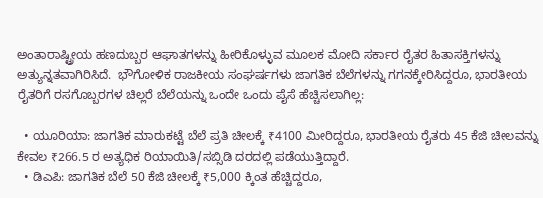ಅಂತಾರಾಷ್ಟ್ರೀಯ ಹಣದುಬ್ಬರ ಆಘಾತಗಳನ್ನು ಹೀರಿಕೊಳ್ಳುವ ಮೂಲಕ ಮೋದಿ ಸರ್ಕಾರ ರೈತರ ಹಿತಾಸಕ್ತಿಗಳನ್ನು ಅತ್ಯುನ್ನತವಾಗಿರಿಸಿದೆ.  ಭೌಗೋಳಿಕ ರಾಜಕೀಯ ಸಂಘರ್ಷಗಳು ಜಾಗತಿಕ ಬೆಲೆಗಳನ್ನು ಗಗನಕ್ಕೇರಿಸಿದ್ದರೂ, ಭಾರತೀಯ ರೈತರಿಗೆ ರಸಗೊಬ್ಬರಗಳ ಚಿಲ್ಲರೆ ಬೆಲೆಯನ್ನು ಒಂದೇ ಒಂದು ಪೈಸೆ ಹೆಚ್ಚಿಸಲಾಗಿಲ್ಲ:

  • ಯೂರಿಯಾ: ಜಾಗತಿಕ ಮಾರುಕಟ್ಟೆ ಬೆಲೆ ಪ್ರತಿ ಚೀಲಕ್ಕೆ ₹4100 ಮೀರಿದ್ದರೂ, ಭಾರತೀಯ ರೈತರು 45 ಕೆಜಿ ಚೀಲವನ್ನು ಕೇವಲ ₹266.5 ರ ಅತ್ಯಧಿಕ ರಿಯಾಯಿತಿ/ಸಬ್ಸಿಡಿ ದರದಲ್ಲಿ ಪಡೆಯುತ್ತಿದ್ದಾರೆ.
  • ಡಿಎಪಿ: ಜಾಗತಿಕ ಬೆಲೆ 50 ಕೆಜಿ ಚೀಲಕ್ಕೆ ₹5,000 ಕ್ಕಿಂತ ಹೆಚ್ಚಿದ್ದರೂ,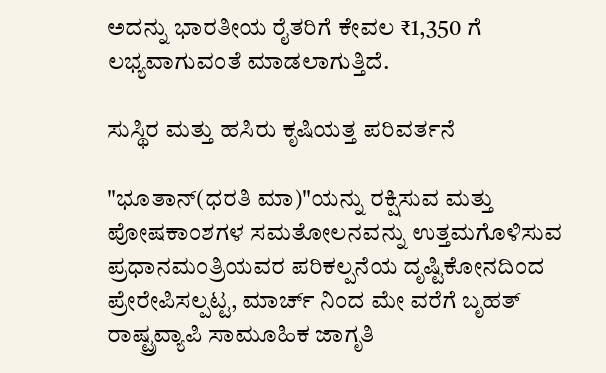ಅದನ್ನು ಭಾರತೀಯ ರೈತರಿಗೆ ಕೇವಲ ₹1,350 ಗೆ ಲಭ್ಯವಾಗುವಂತೆ ಮಾಡಲಾಗುತ್ತಿದೆ.

ಸುಸ್ಥಿರ ಮತ್ತು ಹಸಿರು ಕೃಷಿಯತ್ತ ಪರಿವರ್ತನೆ

"ಭೂತಾನ್(ಧರತಿ ಮಾ)"ಯನ್ನು ರಕ್ಷಿಸುವ ಮತ್ತು ಪೋಷಕಾಂಶಗಳ ಸಮತೋಲನವನ್ನು ಉತ್ತಮಗೊಳಿಸುವ ಪ್ರಧಾನಮಂತ್ರಿಯವರ ಪರಿಕಲ್ಪನೆಯ ದೃಷ್ಟಿಕೋನದಿಂದ ಪ್ರೇರೇಪಿಸಲ್ಪಟ್ಟ, ಮಾರ್ಚ್ ನಿಂದ ಮೇ ವರೆಗೆ ಬೃಹತ್ ರಾಷ್ಟ್ರವ್ಯಾಪಿ ಸಾಮೂಹಿಕ ಜಾಗೃತಿ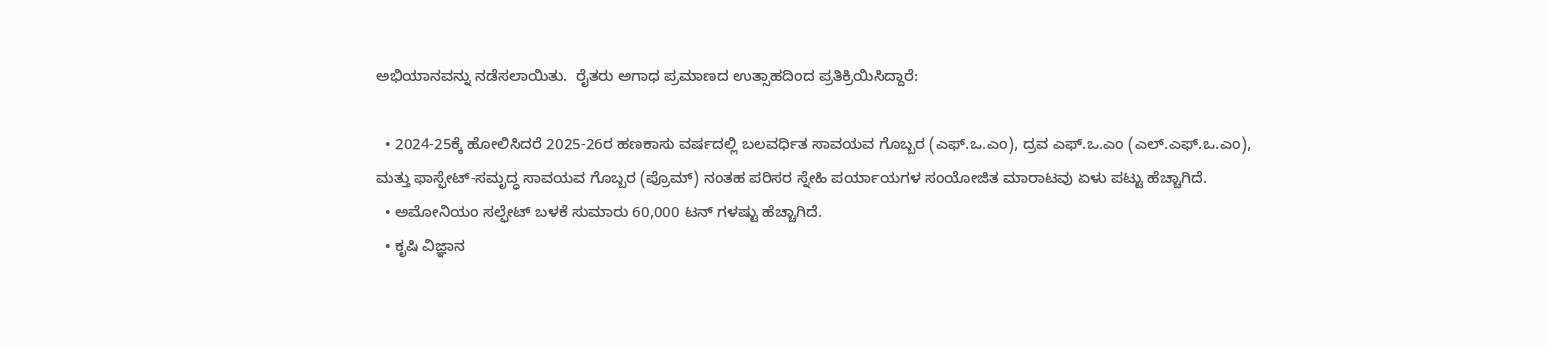ಅಭಿಯಾನವನ್ನು ನಡೆಸಲಾಯಿತು.  ರೈತರು ಅಗಾಧ ಪ್ರಮಾಣದ ಉತ್ಸಾಹದಿಂದ ಪ್ರತಿಕ್ರಿಯಿಸಿದ್ದಾರೆ:

  • 2024-25ಕ್ಕೆ ಹೋಲಿಸಿದರೆ 2025-26ರ ಹಣಕಾಸು ವರ್ಷದಲ್ಲಿ ಬಲವರ್ಧಿತ ಸಾವಯವ ಗೊಬ್ಬರ (ಎಫ್.ಒ.ಎಂ), ದ್ರವ ಎಫ್.ಒ.ಎಂ (ಎಲ್.ಎಫ್.ಒ.ಎಂ), ಮತ್ತು ಫಾಸ್ಫೇಟ್-ಸಮೃದ್ಧ ಸಾವಯವ ಗೊಬ್ಬರ (ಪ್ರೊಮ್) ನಂತಹ ಪರಿಸರ ಸ್ನೇಹಿ ಪರ್ಯಾಯಗಳ ಸಂಯೋಜಿತ ಮಾರಾಟವು ಏಳು ಪಟ್ಟು ಹೆಚ್ಚಾಗಿದೆ.
  • ಅಮೋನಿಯಂ ಸಲ್ಫೇಟ್ ಬಳಕೆ ಸುಮಾರು 60,000 ಟನ್‌ ಗಳಷ್ಟು ಹೆಚ್ಚಾಗಿದೆ.
  • ಕೃಷಿ ವಿಜ್ಞಾನ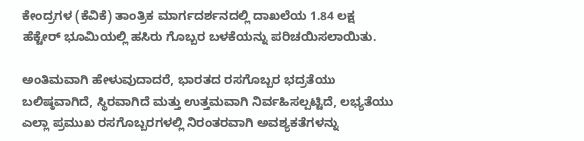ಕೇಂದ್ರಗಳ (ಕೆವಿಕೆ) ತಾಂತ್ರಿಕ ಮಾರ್ಗದರ್ಶನದಲ್ಲಿ ದಾಖಲೆಯ 1.84 ಲಕ್ಷ ಹೆಕ್ಟೇರ್‌ ಭೂಮಿಯಲ್ಲಿ ಹಸಿರು ಗೊಬ್ಬರ ಬಳಕೆಯನ್ನು ಪರಿಚಯಿಸಲಾಯಿತು.

ಅಂತಿಮವಾಗಿ ಹೇಳುವುದಾದರೆ, ಭಾರತದ ರಸಗೊಬ್ಬರ ಭದ್ರತೆಯು ಬಲಿಷ್ಠವಾಗಿದೆ, ಸ್ಥಿರವಾಗಿದೆ ಮತ್ತು ಉತ್ತಮವಾಗಿ ನಿರ್ವಹಿಸಲ್ಪಟ್ಟಿದೆ, ಲಭ್ಯತೆಯು ಎಲ್ಲಾ ಪ್ರಮುಖ ರಸಗೊಬ್ಬರಗಳಲ್ಲಿ ನಿರಂತರವಾಗಿ ಅವಶ್ಯಕತೆಗಳನ್ನು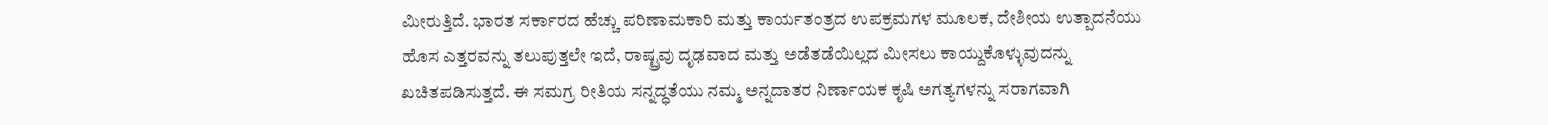ಮೀರುತ್ತಿದೆ. ಭಾರತ ಸರ್ಕಾರದ ಹೆಚ್ಚು ಪರಿಣಾಮಕಾರಿ ಮತ್ತು ಕಾರ್ಯತಂತ್ರದ ಉಪಕ್ರಮಗಳ ಮೂಲಕ, ದೇಶೀಯ ಉತ್ಪಾದನೆಯು ಹೊಸ ಎತ್ತರವನ್ನು ತಲುಪುತ್ತಲೇ ಇದೆ, ರಾಷ್ಟ್ರವು ದೃಢವಾದ ಮತ್ತು ಅಡೆತಡೆಯಿಲ್ಲದ ಮೀಸಲು ಕಾಯ್ದುಕೊಳ್ಳುವುದನ್ನು ಖಚಿತಪಡಿಸುತ್ತದೆ. ಈ ಸಮಗ್ರ ರೀತಿಯ ಸನ್ನದ್ಧತೆಯು ನಮ್ಮ ಅನ್ನದಾತರ ನಿರ್ಣಾಯಕ ಕೃಷಿ ಅಗತ್ಯಗಳನ್ನು ಸರಾಗವಾಗಿ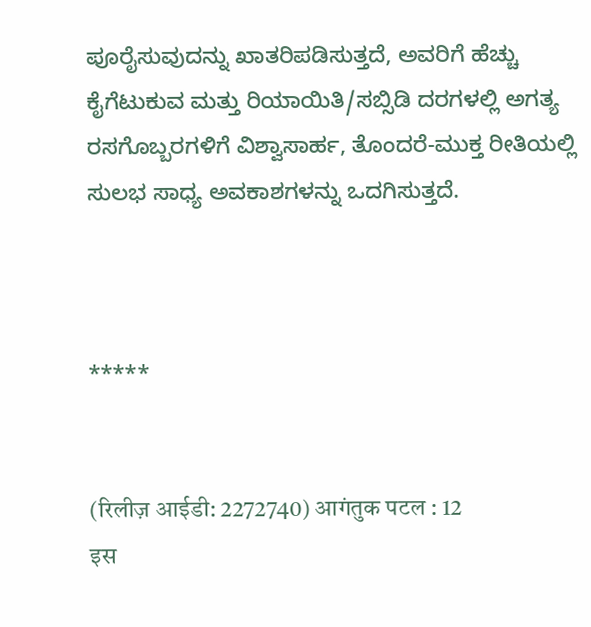ಪೂರೈಸುವುದನ್ನು ಖಾತರಿಪಡಿಸುತ್ತದೆ, ಅವರಿಗೆ ಹೆಚ್ಚು ಕೈಗೆಟುಕುವ ಮತ್ತು ರಿಯಾಯಿತಿ/ಸಬ್ಸಿಡಿ ದರಗಳಲ್ಲಿ ಅಗತ್ಯ ರಸಗೊಬ್ಬರಗಳಿಗೆ ವಿಶ್ವಾಸಾರ್ಹ, ತೊಂದರೆ-ಮುಕ್ತ ರೀತಿಯಲ್ಲಿ ಸುಲಭ ಸಾಧ್ಯ ಅವಕಾಶಗಳನ್ನು ಒದಗಿಸುತ್ತದೆ.



*****


(रिलीज़ आईडी: 2272740) आगंतुक पटल : 12
इस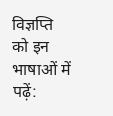विज्ञप्ति को इन भाषाओं में पढ़ें: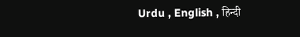Urdu , English , हिन्दी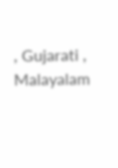, Gujarati , Malayalam